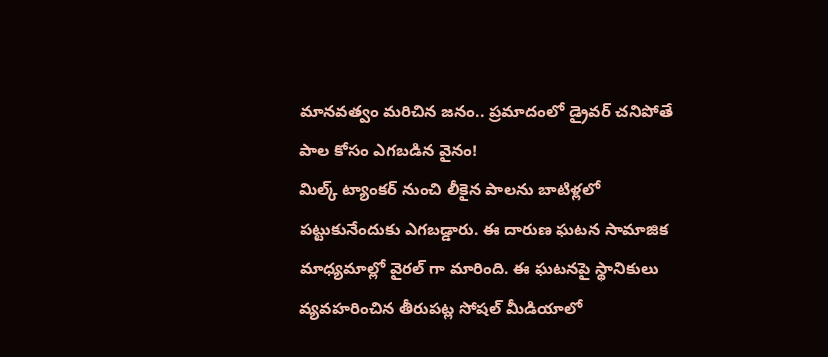మానవత్వం మరిచిన జనం.. ప్రమాదంలో డ్రైవర్ చనిపోతే పాల కోసం ఎగబడిన వైనం!
మిల్క్ ట్యాంకర్ నుంచి లీకైన పాలను బాటిళ్లలో పట్టుకునేందుకు ఎగబడ్డారు. ఈ దారుణ ఘటన సామాజిక మాధ్యమాల్లో వైరల్ గా మారింది. ఈ ఘటనపై స్థానికులు వ్యవహరించిన తీరుపట్ల సోషల్ మీడియాలో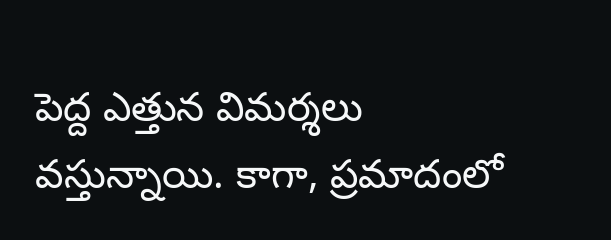పెద్ద ఎత్తున విమర్శలు వస్తున్నాయి. కాగా, ప్రమాదంలో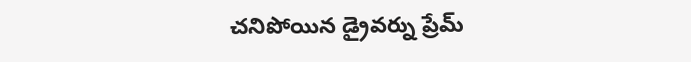చనిపోయిన డ్రైవర్ను ప్రేమ్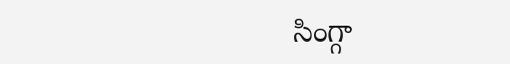సింగ్గా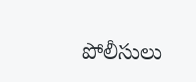పోలీసులు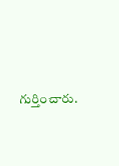గుర్తించారు.